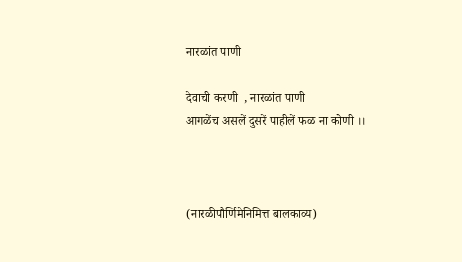नारळांत पाणी

देवाची करणी  , नारळांत पाणी
आगळेंच असलें दुसरें पाहीलें फळ ना कोणी ।।



(नारळीपौर्णिमेनिमित्त बालकाव्य)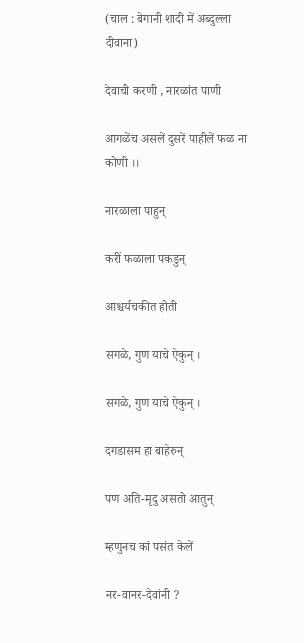(चाल : बेगानी शादी में अब्दुल्ला दीवाना)

देवाची करणी , नारळांत पाणी

आगळेंच असलें दुसरें पाहीलें फळ ना कोणी ।।

नारळाला पाहुन्

करीं फळाला पकडुन्

आश्चर्यचकीत होती

सगळे, गुण याचे ऐकुन् ।

सगळे, गुण याचे ऐकुन् ।

दगडासम हा बाहेरुन्

पण अति-मृदु असतो आतुन्

म्हणुनच कां पसंत केलें

नर-वानर-देवांनी ?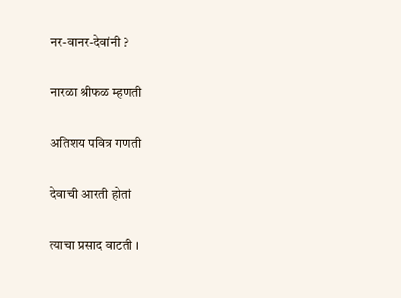नर-वानर-देवांनी ?

नारळा श्रीफळ म्हणती

अतिशय पवित्र गणती

देवाची आरती होतां

त्याचा प्रसाद वाटती ।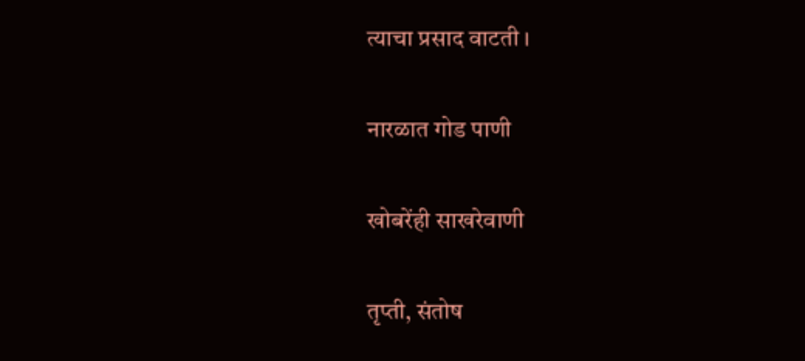त्याचा प्रसाद वाटती ।

नारळात गोड पाणी

खोबरेंही साखरेवाणी

तृप्ती, संतोष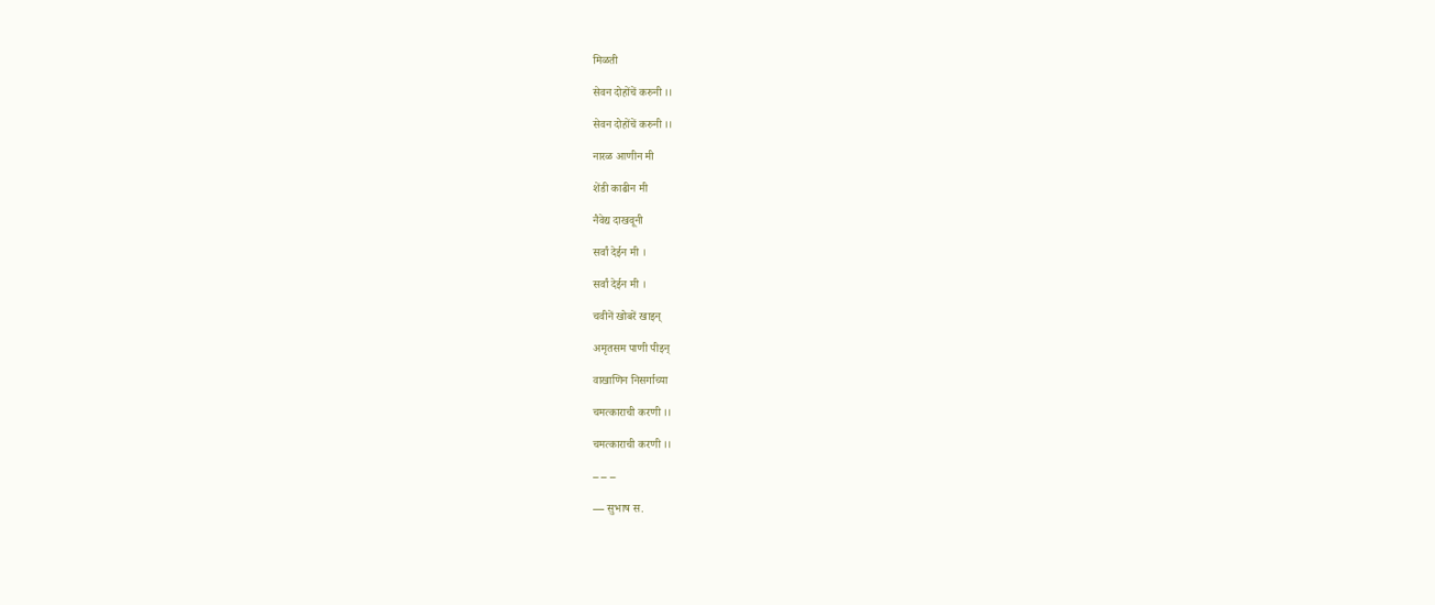मिळती

सेवन दोहोंचें करुनी ।।

सेवन दोहोंचें करुनी ।।

नारळ आणीन मी

शेंडी काढीन मी

नैवेद्य दाखवूनी

सर्वां देईन मी ।

सर्वां देईन मी ।

चवीनें खोबरें खाइन्

अमृतसम पाणी पीइन्

वाखाणिन निसर्गाच्या

चमत्काराची करणी ।।

चमत्काराची करणी ।।

– – –

— सुभाष स.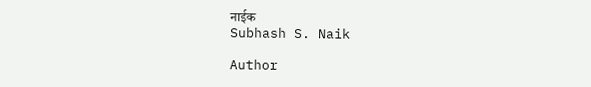नाईक
Subhash S. Naik

Author